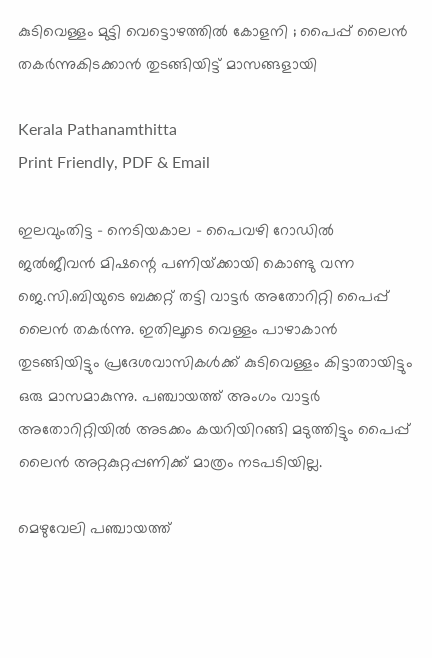കുടിവെള്ളം മുട്ടി വെട്ടൊഴത്തിൽ കോളനി ; പൈപ്പ് ലൈൻ തകർന്നുകിടക്കാൻ തുടങ്ങിയിട്ട് മാസങ്ങളായി

Kerala Pathanamthitta
Print Friendly, PDF & Email

ഇലവുംതിട്ട – നെടിയകാല – പൈവഴി റോഡിൽ ജൽജീവൻ മിഷന്റെ പണിയ്‌ക്കായി കൊണ്ടു വന്ന ജെ.സി.ബിയുടെ ബക്കറ്റ്‌ തട്ടി വാട്ടർ അതോറിറ്റി പൈപ്പ്‌ ലൈൻ തകർന്നു. ഇതിലൂടെ വെള്ളം പാഴാകാൻ തുടങ്ങിയിട്ടും പ്രദേശവാസികൾക്ക്‌ കുടിവെള്ളം കിട്ടാതായിട്ടും ഒരു മാസമാകുന്നു. പഞ്ചായത്ത്‌ അംഗം വാട്ടർ അതോറിറ്റിയിൽ അടക്കം കയറിയിറങ്ങി മടുത്തിട്ടും പൈപ്പ്‌ ലൈൻ അറ്റകുറ്റപ്പണിക്ക്‌ മാത്രം നടപടിയില്ല.

മെഴുവേലി പഞ്ചായത്ത്‌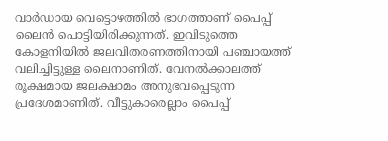വാർഡായ വെട്ടൊഴത്തിൽ ഭാഗത്താണ്‌ പൈപ്പ്‌ ലൈൻ പൊട്ടിയിരിക്കുന്നത്‌. ഇവിടുത്തെ കോളനിയിൽ ജലവിതരണത്തിനായി പഞ്ചായത്ത്‌ വലിച്ചിട്ടുള്ള ലൈനാണിത്‌. വേനൽക്കാലത്ത്‌ രൂക്ഷമായ ജലക്ഷാമം അനുഭവപ്പെടുന്ന പ്രദേശമാണിത്‌. വീട്ടുകാരെല്ലാം പൈപ്പ്‌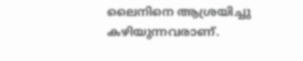ലൈനിനെ ആശ്രയിച്ചു കഴിയുന്നവരാണ്‌.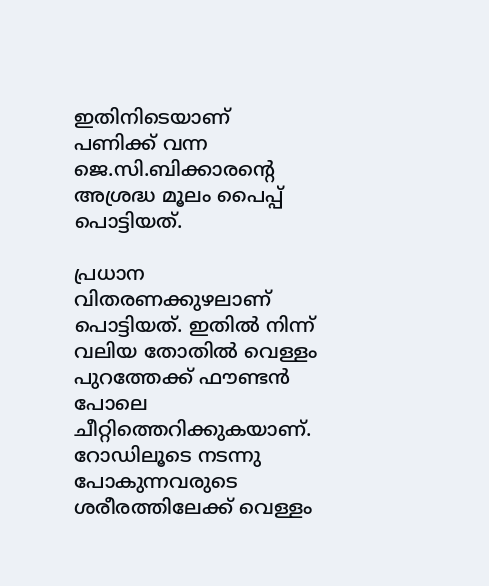ഇതിനിടെയാണ്‌ പണിക്ക്‌ വന്ന ജെ.സി.ബിക്കാരന്റെ അശ്രദ്ധ മൂലം പൈപ്പ്‌ പൊട്ടിയത്‌.

പ്രധാന വിതരണക്കുഴലാണ്‌ പൊട്ടിയത്‌. ഇതിൽ നിന്ന്‌ വലിയ തോതിൽ വെള്ളം പുറത്തേക്ക്‌ ഫൗണ്ടൻ പോലെ ചീറ്റിത്തെറിക്കുകയാണ്‌. റോഡിലൂടെ നടന്നു പോകുന്നവരുടെ ശരീരത്തിലേക്ക്‌ വെള്ളം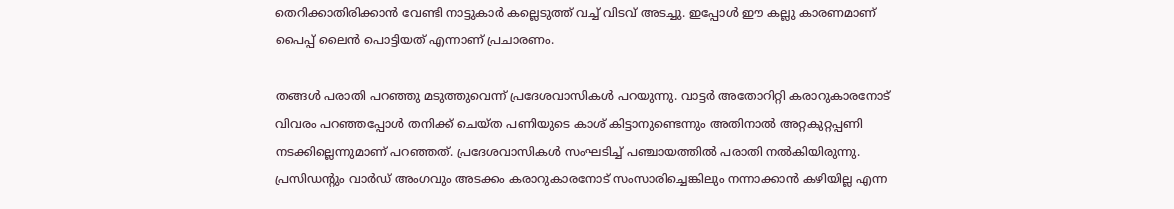തെറിക്കാതിരിക്കാൻ വേണ്ടി നാട്ടുകാർ കല്ലെടുത്ത്‌ വച്ച്‌ വിടവ്‌ അടച്ചു. ഇപ്പോൾ ഈ കല്ലു കാരണമാണ്‌ പൈപ്പ്‌ ലൈൻ പൊട്ടിയത്‌ എന്നാണ്‌ പ്രചാരണം.

തങ്ങൾ പരാതി പറഞ്ഞു മടുത്തുവെന്ന്‌ പ്രദേശവാസികൾ പറയുന്നു. വാട്ടർ അതോറിറ്റി കരാറുകാരനോട്‌ വിവരം പറഞ്ഞപ്പോൾ തനിക്ക്‌ ചെയ്‌ത പണിയുടെ കാശ്‌ കിട്ടാനുണ്ടെന്നും അതിനാൽ അറ്റകുറ്റപ്പണി നടക്കില്ലെന്നുമാണ്‌ പറഞ്ഞത്‌. പ്രദേശവാസികൾ സംഘടിച്ച്‌ പഞ്ചായത്തിൽ പരാതി നൽകിയിരുന്നു. പ്രസിഡന്റും വാർഡ്‌ അംഗവും അടക്കം കരാറുകാരനോട്‌ സംസാരിച്ചെങ്കിലും നന്നാക്കാൻ കഴിയില്ല എന്ന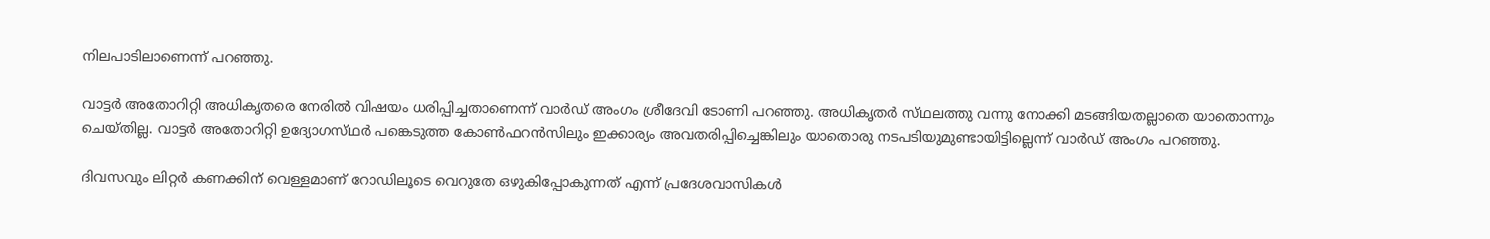നിലപാടിലാണെന്ന്‌ പറഞ്ഞു.

വാട്ടർ അതോറിറ്റി അധികൃതരെ നേരിൽ വിഷയം ധരിപ്പിച്ചതാണെന്ന്‌ വാർഡ്‌ അംഗം ശ്രീദേവി ടോണി പറഞ്ഞു. അധികൃതർ സ്‌ഥലത്തു വന്നു നോക്കി മടങ്ങിയതല്ലാതെ യാതൊന്നും ചെയ്‌തില്ല. വാട്ടർ അതോറിറ്റി ഉദ്യോഗസ്‌ഥർ പങ്കെടുത്ത കോൺഫറൻസിലും ഇക്കാര്യം അവതരിപ്പിച്ചെങ്കിലും യാതൊരു നടപടിയുമുണ്ടായിട്ടില്ലെന്ന്‌ വാർഡ്‌ അംഗം പറഞ്ഞു.

ദിവസവും ലിറ്റർ കണക്കിന്‌ വെള്ളമാണ്‌ റോഡിലൂടെ വെറുതേ ഒഴുകിപ്പോകുന്നത്‌ എന്ന്‌ പ്രദേശവാസികൾ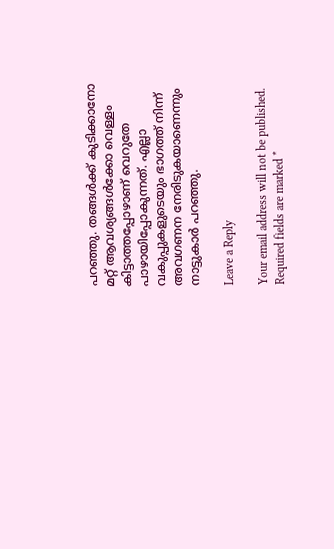പറഞ്ഞു. തങ്ങൾക്ക്‌ കുടിക്കാനോ മറ്റ്‌ ആവശ്യങ്ങൾക്കോ വെള്ളം കിട്ടാത്തപ്പോഴാണ്‌ വെറുതേ പാഴായിപ്പോകുന്നത്‌. എല്ലാ വകുപ്പുകളുടെയും ഭാഗത്ത്‌ നിന്ന്‌ അവഗണന നേരിടുകയാണെന്നും നാട്ടുകാർ പറഞ്ഞു.

Leave a Reply

Your email address will not be published. Required fields are marked *